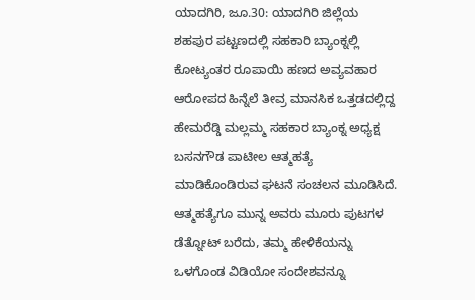ಯಾದಗಿರಿ, ಜೂ.30: ಯಾದಗಿರಿ ಜಿಲ್ಲೆಯ ಶಹಪುರ ಪಟ್ಟಣದಲ್ಲಿ ಸಹಕಾರಿ ಬ್ಯಾಂಕ್ನಲ್ಲಿ ಕೋಟ್ಯಂತರ ರೂಪಾಯಿ ಹಣದ ಅವ್ಯವಹಾರ ಆರೋಪದ ಹಿನ್ನೆಲೆ ತೀವ್ರ ಮಾನಸಿಕ ಒತ್ತಡದಲ್ಲಿದ್ದ ಹೇಮರೆಡ್ಡಿ ಮಲ್ಲಮ್ಮ ಸಹಕಾರ ಬ್ಯಾಂಕ್ನ ಅಧ್ಯಕ್ಷ ಬಸನಗೌಡ ಪಾಟೀಲ ಆತ್ಮಹತ್ಯೆ ಮಾಡಿಕೊಂಡಿರುವ ಘಟನೆ ಸಂಚಲನ ಮೂಡಿಸಿದೆ. ಆತ್ಮಹತ್ಯೆಗೂ ಮುನ್ನ ಅವರು ಮೂರು ಪುಟಗಳ ಡೆತ್ನೋಟ್ ಬರೆದು, ತಮ್ಮ ಹೇಳಿಕೆಯನ್ನು ಒಳಗೊಂಡ ವಿಡಿಯೋ ಸಂದೇಶವನ್ನೂ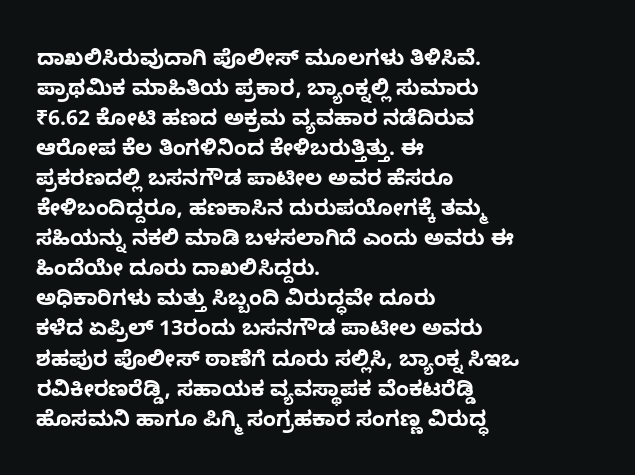ದಾಖಲಿಸಿರುವುದಾಗಿ ಪೊಲೀಸ್ ಮೂಲಗಳು ತಿಳಿಸಿವೆ.
ಪ್ರಾಥಮಿಕ ಮಾಹಿತಿಯ ಪ್ರಕಾರ, ಬ್ಯಾಂಕ್ನಲ್ಲಿ ಸುಮಾರು ₹6.62 ಕೋಟಿ ಹಣದ ಅಕ್ರಮ ವ್ಯವಹಾರ ನಡೆದಿರುವ ಆರೋಪ ಕೆಲ ತಿಂಗಳಿನಿಂದ ಕೇಳಿಬರುತ್ತಿತ್ತು. ಈ ಪ್ರಕರಣದಲ್ಲಿ ಬಸನಗೌಡ ಪಾಟೀಲ ಅವರ ಹೆಸರೂ ಕೇಳಿಬಂದಿದ್ದರೂ, ಹಣಕಾಸಿನ ದುರುಪಯೋಗಕ್ಕೆ ತಮ್ಮ ಸಹಿಯನ್ನು ನಕಲಿ ಮಾಡಿ ಬಳಸಲಾಗಿದೆ ಎಂದು ಅವರು ಈ ಹಿಂದೆಯೇ ದೂರು ದಾಖಲಿಸಿದ್ದರು.
ಅಧಿಕಾರಿಗಳು ಮತ್ತು ಸಿಬ್ಬಂದಿ ವಿರುದ್ಧವೇ ದೂರು
ಕಳೆದ ಏಪ್ರಿಲ್ 13ರಂದು ಬಸನಗೌಡ ಪಾಟೀಲ ಅವರು ಶಹಪುರ ಪೊಲೀಸ್ ಠಾಣೆಗೆ ದೂರು ಸಲ್ಲಿಸಿ, ಬ್ಯಾಂಕ್ನ ಸಿಇಒ ರವಿಕೀರಣರೆಡ್ಡಿ, ಸಹಾಯಕ ವ್ಯವಸ್ಥಾಪಕ ವೆಂಕಟರೆಡ್ಡಿ ಹೊಸಮನಿ ಹಾಗೂ ಪಿಗ್ಮಿ ಸಂಗ್ರಹಕಾರ ಸಂಗಣ್ಣ ವಿರುದ್ಧ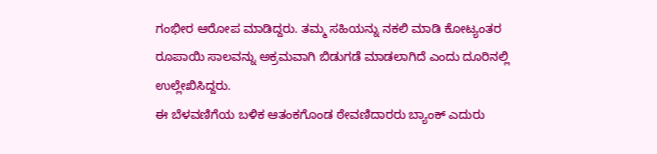ಗಂಭೀರ ಆರೋಪ ಮಾಡಿದ್ದರು. ತಮ್ಮ ಸಹಿಯನ್ನು ನಕಲಿ ಮಾಡಿ ಕೋಟ್ಯಂತರ ರೂಪಾಯಿ ಸಾಲವನ್ನು ಅಕ್ರಮವಾಗಿ ಬಿಡುಗಡೆ ಮಾಡಲಾಗಿದೆ ಎಂದು ದೂರಿನಲ್ಲಿ ಉಲ್ಲೇಖಿಸಿದ್ದರು.
ಈ ಬೆಳವಣಿಗೆಯ ಬಳಿಕ ಆತಂಕಗೊಂಡ ಠೇವಣಿದಾರರು ಬ್ಯಾಂಕ್ ಎದುರು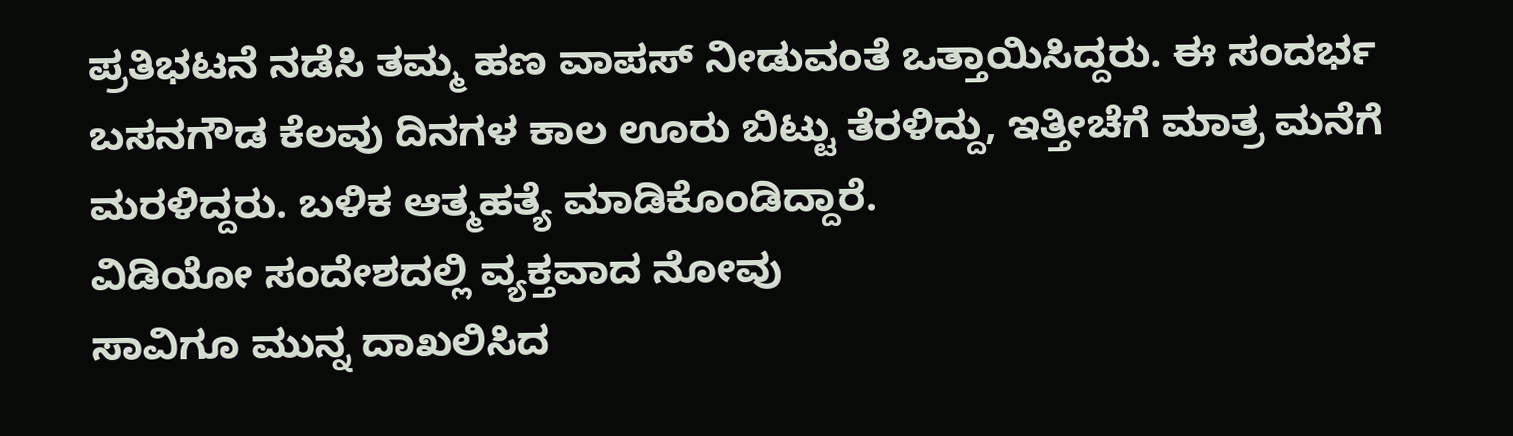ಪ್ರತಿಭಟನೆ ನಡೆಸಿ ತಮ್ಮ ಹಣ ವಾಪಸ್ ನೀಡುವಂತೆ ಒತ್ತಾಯಿಸಿದ್ದರು. ಈ ಸಂದರ್ಭ ಬಸನಗೌಡ ಕೆಲವು ದಿನಗಳ ಕಾಲ ಊರು ಬಿಟ್ಟು ತೆರಳಿದ್ದು, ಇತ್ತೀಚೆಗೆ ಮಾತ್ರ ಮನೆಗೆ ಮರಳಿದ್ದರು. ಬಳಿಕ ಆತ್ಮಹತ್ಯೆ ಮಾಡಿಕೊಂಡಿದ್ದಾರೆ.
ವಿಡಿಯೋ ಸಂದೇಶದಲ್ಲಿ ವ್ಯಕ್ತವಾದ ನೋವು
ಸಾವಿಗೂ ಮುನ್ನ ದಾಖಲಿಸಿದ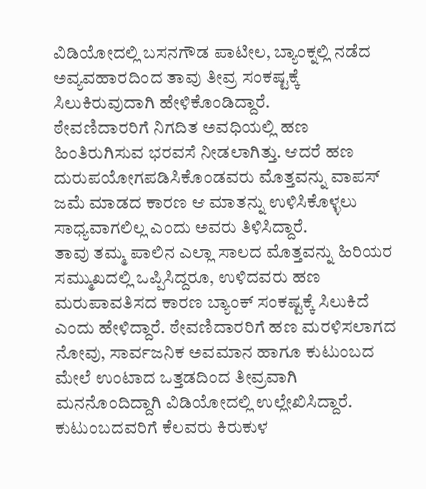ವಿಡಿಯೋದಲ್ಲಿ ಬಸನಗೌಡ ಪಾಟೀಲ, ಬ್ಯಾಂಕ್ನಲ್ಲಿ ನಡೆದ ಅವ್ಯವಹಾರದಿಂದ ತಾವು ತೀವ್ರ ಸಂಕಷ್ಟಕ್ಕೆ ಸಿಲುಕಿರುವುದಾಗಿ ಹೇಳಿಕೊಂಡಿದ್ದಾರೆ.
ಠೇವಣಿದಾರರಿಗೆ ನಿಗದಿತ ಅವಧಿಯಲ್ಲಿ ಹಣ ಹಿಂತಿರುಗಿಸುವ ಭರವಸೆ ನೀಡಲಾಗಿತ್ತು. ಆದರೆ ಹಣ ದುರುಪಯೋಗಪಡಿಸಿಕೊಂಡವರು ಮೊತ್ತವನ್ನು ವಾಪಸ್ ಜಮೆ ಮಾಡದ ಕಾರಣ ಆ ಮಾತನ್ನು ಉಳಿಸಿಕೊಳ್ಳಲು ಸಾಧ್ಯವಾಗಲಿಲ್ಲ ಎಂದು ಅವರು ತಿಳಿಸಿದ್ದಾರೆ.
ತಾವು ತಮ್ಮ ಪಾಲಿನ ಎಲ್ಲಾ ಸಾಲದ ಮೊತ್ತವನ್ನು ಹಿರಿಯರ ಸಮ್ಮುಖದಲ್ಲಿ ಒಪ್ಪಿಸಿದ್ದರೂ, ಉಳಿದವರು ಹಣ ಮರುಪಾವತಿಸದ ಕಾರಣ ಬ್ಯಾಂಕ್ ಸಂಕಷ್ಟಕ್ಕೆ ಸಿಲುಕಿದೆ ಎಂದು ಹೇಳಿದ್ದಾರೆ. ಠೇವಣಿದಾರರಿಗೆ ಹಣ ಮರಳಿಸಲಾಗದ ನೋವು, ಸಾರ್ವಜನಿಕ ಅವಮಾನ ಹಾಗೂ ಕುಟುಂಬದ ಮೇಲೆ ಉಂಟಾದ ಒತ್ತಡದಿಂದ ತೀವ್ರವಾಗಿ ಮನನೊಂದಿದ್ದಾಗಿ ವಿಡಿಯೋದಲ್ಲಿ ಉಲ್ಲೇಖಿಸಿದ್ದಾರೆ.
ಕುಟುಂಬದವರಿಗೆ ಕೆಲವರು ಕಿರುಕುಳ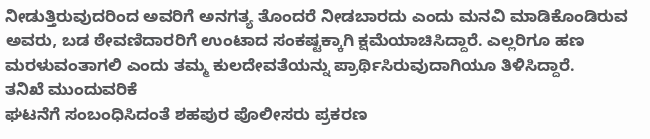ನೀಡುತ್ತಿರುವುದರಿಂದ ಅವರಿಗೆ ಅನಗತ್ಯ ತೊಂದರೆ ನೀಡಬಾರದು ಎಂದು ಮನವಿ ಮಾಡಿಕೊಂಡಿರುವ ಅವರು, ಬಡ ಠೇವಣಿದಾರರಿಗೆ ಉಂಟಾದ ಸಂಕಷ್ಟಕ್ಕಾಗಿ ಕ್ಷಮೆಯಾಚಿಸಿದ್ದಾರೆ. ಎಲ್ಲರಿಗೂ ಹಣ ಮರಳುವಂತಾಗಲಿ ಎಂದು ತಮ್ಮ ಕುಲದೇವತೆಯನ್ನು ಪ್ರಾರ್ಥಿಸಿರುವುದಾಗಿಯೂ ತಿಳಿಸಿದ್ದಾರೆ.
ತನಿಖೆ ಮುಂದುವರಿಕೆ
ಘಟನೆಗೆ ಸಂಬಂಧಿಸಿದಂತೆ ಶಹಪುರ ಪೊಲೀಸರು ಪ್ರಕರಣ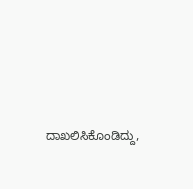ದಾಖಲಿಸಿಕೊಂಡಿದ್ದು,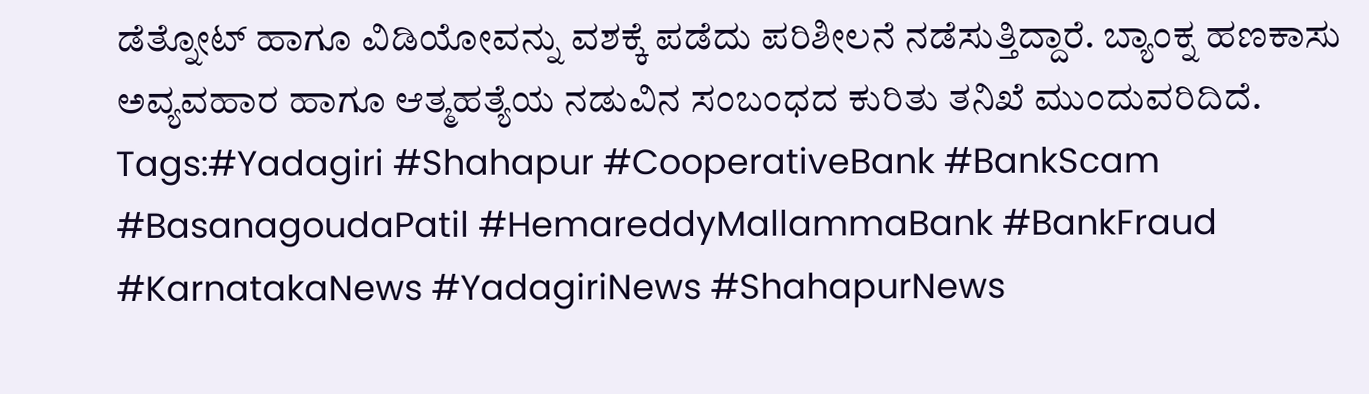ಡೆತ್ನೋಟ್ ಹಾಗೂ ವಿಡಿಯೋವನ್ನು ವಶಕ್ಕೆ ಪಡೆದು ಪರಿಶೀಲನೆ ನಡೆಸುತ್ತಿದ್ದಾರೆ. ಬ್ಯಾಂಕ್ನ ಹಣಕಾಸು ಅವ್ಯವಹಾರ ಹಾಗೂ ಆತ್ಮಹತ್ಯೆಯ ನಡುವಿನ ಸಂಬಂಧದ ಕುರಿತು ತನಿಖೆ ಮುಂದುವರಿದಿದೆ.
Tags:#Yadagiri #Shahapur #CooperativeBank #BankScam #BasanagoudaPatil #HemareddyMallammaBank #BankFraud #KarnatakaNews #YadagiriNews #ShahapurNews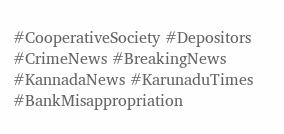#CooperativeSociety #Depositors #CrimeNews #BreakingNews #KannadaNews #KarunaduTimes #BankMisappropriation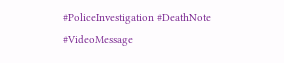#PoliceInvestigation #DeathNote #VideoMessage